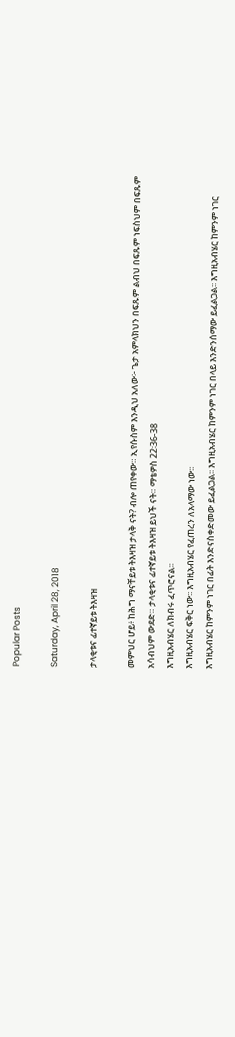Popular Posts

Saturday, April 28, 2018

ታላቂቱና ፊተኛይቱ ትእዛዝ

መምህር ሆይ፥ ከሕግ ማናቸይቱ ትእዛዝ ታላቅ ናት? ብሎ ጠየቀው። ኢየሱስም እንዲህ አለው፦ ጌታ አምላክህን በፍጹም ልብህ በፍጹም ነፍስህም በፍጹም አሳብህም ውደድ። ታላቂቱና ፊተኛይቱ ትእዛዝ ይህች ናት። ማቴዎስ 22፡36-38
እግዚአብሄር ለክብሩ ፈጥሮናል፡፡
እግዚአብሄር ፍቅር ነው፡፡ እግዚአብሄር የፈጠረን ለአላማው ነው፡፡
እግዚአብሄር ከምንም ነገር በፊት እንድናስቀድመው ይፈልጋል፡፡ እግዚአብሄር ከምንም ነገር በላይ እንድንሰማው ይፈልጋል፡፡ እግዚአብሄር ከምንም ነገር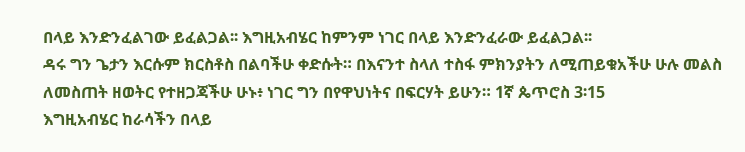በላይ እንድንፈልገው ይፈልጋል፡፡ እግዚአብሄር ከምንም ነገር በላይ እንድንፈራው ይፈልጋል፡፡
ዳሩ ግን ጌታን እርሱም ክርስቶስ በልባችሁ ቀድሱት። በእናንተ ስላለ ተስፋ ምክንያትን ለሚጠይቁአችሁ ሁሉ መልስ ለመስጠት ዘወትር የተዘጋጃችሁ ሁኑ፥ ነገር ግን በየዋህነትና በፍርሃት ይሁን። 1ኛ ጴጥሮስ 3፡15
እግዚአብሄር ከራሳችን በላይ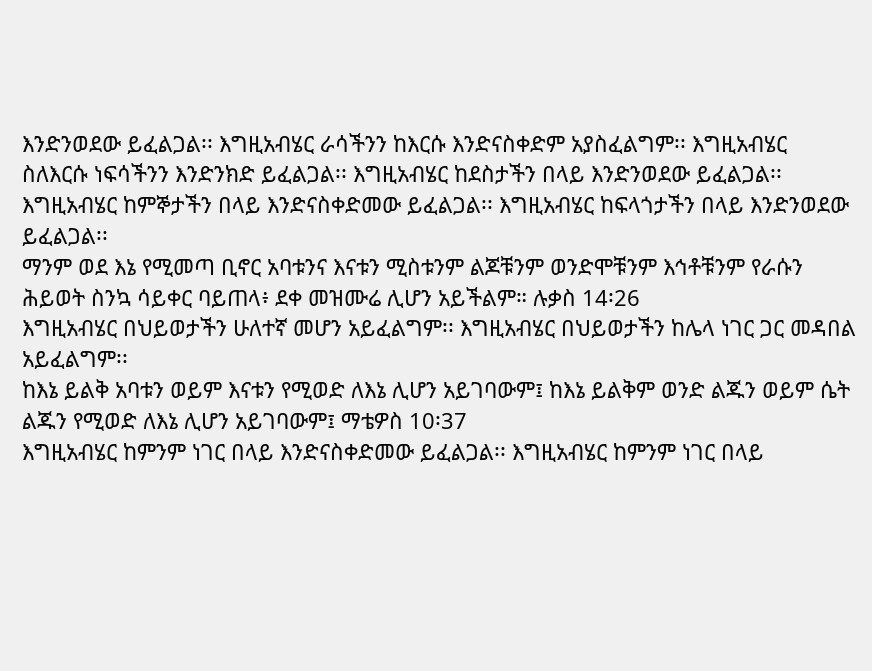እንድንወደው ይፈልጋል፡፡ እግዚአብሄር ራሳችንን ከእርሱ እንድናስቀድም አያስፈልግም፡፡ እግዚአብሄር ስለእርሱ ነፍሳችንን እንድንክድ ይፈልጋል፡፡ እግዚአብሄር ከደስታችን በላይ እንድንወደው ይፈልጋል፡፡ እግዚአብሄር ከምኞታችን በላይ እንድናስቀድመው ይፈልጋል፡፡ እግዚአብሄር ከፍላጎታችን በላይ እንድንወደው ይፈልጋል፡፡
ማንም ወደ እኔ የሚመጣ ቢኖር አባቱንና እናቱን ሚስቱንም ልጆቹንም ወንድሞቹንም እኅቶቹንም የራሱን ሕይወት ስንኳ ሳይቀር ባይጠላ፥ ደቀ መዝሙሬ ሊሆን አይችልም። ሉቃስ 14፡26
እግዚአብሄር በህይወታችን ሁለተኛ መሆን አይፈልግም፡፡ እግዚአብሄር በህይወታችን ከሌላ ነገር ጋር መዳበል አይፈልግም፡፡
ከእኔ ይልቅ አባቱን ወይም እናቱን የሚወድ ለእኔ ሊሆን አይገባውም፤ ከእኔ ይልቅም ወንድ ልጁን ወይም ሴት ልጁን የሚወድ ለእኔ ሊሆን አይገባውም፤ ማቴዎስ 10፡37
እግዚአብሄር ከምንም ነገር በላይ እንድናስቀድመው ይፈልጋል፡፡ እግዚአብሄር ከምንም ነገር በላይ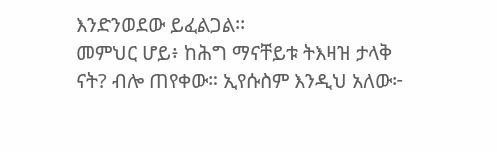እንድንወደው ይፈልጋል፡፡
መምህር ሆይ፥ ከሕግ ማናቸይቱ ትእዛዝ ታላቅ ናት? ብሎ ጠየቀው። ኢየሱስም እንዲህ አለው፦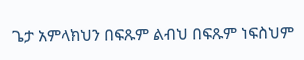ጌታ አምላክህን በፍጹም ልብህ በፍጹም ነፍስህም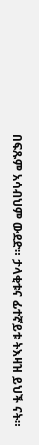በፍጹም አሳብህም ውደድ። ታላቂቱና ፊተኛይቱ ትእዛዝ ይህች ናት።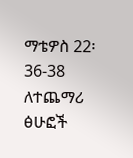ማቴዎስ 22፡36-38
ለተጨማሪ ፅሁፎች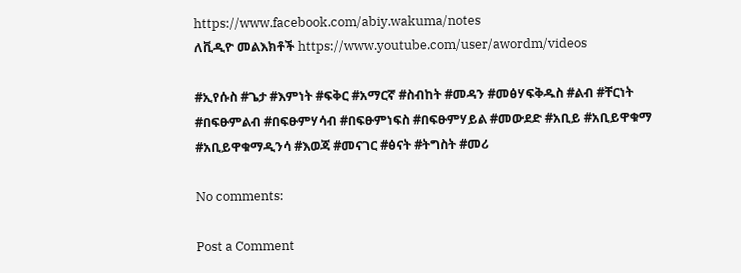https://www.facebook.com/abiy.wakuma/notes
ለቪዲዮ መልእክቶች https://www.youtube.com/user/awordm/videos

#ኢየሱስ #ጌታ #እምነት #ፍቅር #አማርኛ #ስብከት #መዳን #መፅሃፍቅዱስ #ልብ #ቸርነት #በፍፁምልብ #በፍፁምሃሳብ #በፍፁምነፍስ #በፍፁምሃይል #መውደድ #አቢይ #አቢይዋቁማ #አቢይዋቁማዲንሳ #እወጃ #መናገር #ፅናት #ትግስት #መሪ

No comments:

Post a Comment